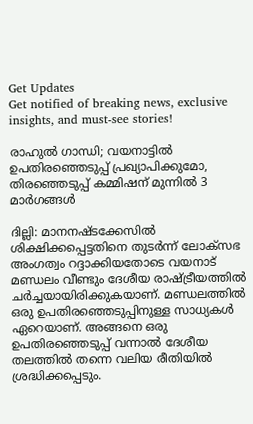Get Updates
Get notified of breaking news, exclusive insights, and must-see stories!

രാഹുല്‍ ഗാന്ധി; വയനാട്ടില്‍ ഉപതിരഞ്ഞെടുപ്പ് പ്രഖ്യാപിക്കുമോ, തിരഞ്ഞെടുപ്പ് കമ്മിഷന് മുന്നില്‍ 3 മാര്‍ഗങ്ങള്‍

ദില്ലി: മാനനഷ്ടക്കേസില്‍ ശിക്ഷിക്കപ്പെട്ടതിനെ തുടര്‍ന്ന് ലോക്‌സഭ അംഗത്വം റദ്ദാക്കിയതോടെ വയനാട് മണ്ഡലം വീണ്ടും ദേശീയ രാഷ്ട്രീയത്തില്‍ ചര്‍ച്ചയായിരിക്കുകയാണ്. മണ്ഡലത്തില്‍ ഒരു ഉപതിരഞ്ഞെടുപ്പിനുള്ള സാധ്യകള്‍ ഏറെയാണ്. അങ്ങനെ ഒരു ഉപതിരഞ്ഞെടുപ്പ് വന്നാല്‍ ദേശീയ തലത്തില്‍ തന്നെ വലിയ രീതിയില്‍ ശ്രദ്ധിക്കപ്പെടും.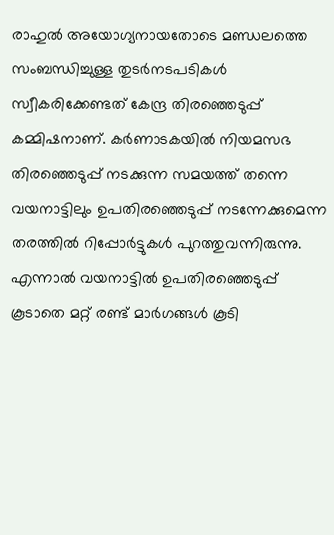രാഹുല്‍ അയോഗ്യനായതോടെ മണ്ഡലത്തെ സംബന്ധിച്ചുള്ള തുടര്‍നടപടികള്‍ സ്വീകരിക്കേണ്ടത് കേന്ദ്ര തിരഞ്ഞെടുപ്പ് കമ്മിഷനാണ്. കര്‍ണാടകയില്‍ നിയമസഭ തിരഞ്ഞെടുപ്പ് നടക്കുന്ന സമയത്ത് തന്നെ വയനാട്ടിലും ഉപതിരഞ്ഞെടുപ്പ് നടന്നേക്കുമെന്ന തരത്തില്‍ റിപ്പോര്‍ട്ടുകള്‍ പുറത്തുവന്നിരുന്നു. എന്നാല്‍ വയനാട്ടില്‍ ഉപതിരഞ്ഞെടുപ്പ് കൂടാതെ മറ്റ് രണ്ട് മാര്‍ഗങ്ങള്‍ കൂടി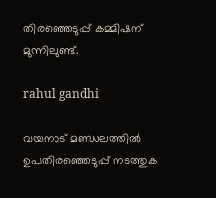തിരഞ്ഞെടുപ്പ് കമ്മിഷന് മുന്നിലുണ്ട്.

rahul gandhi

വയനാട് മണ്ഡലത്തില്‍ ഉപതിരഞ്ഞെടുപ്പ് നടത്തുക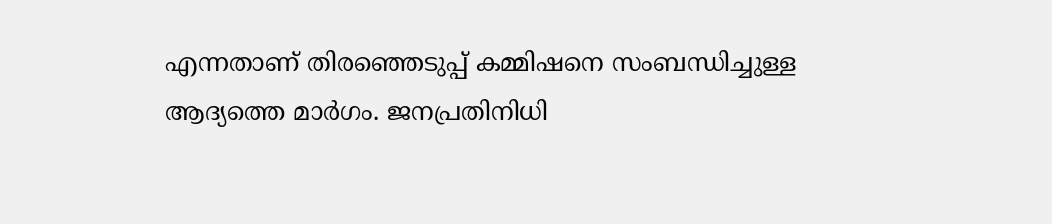എന്നതാണ് തിരഞ്ഞെടുപ്പ് കമ്മിഷനെ സംബന്ധിച്ചുള്ള ആദ്യത്തെ മാര്‍ഗം. ജനപ്രതിനിധി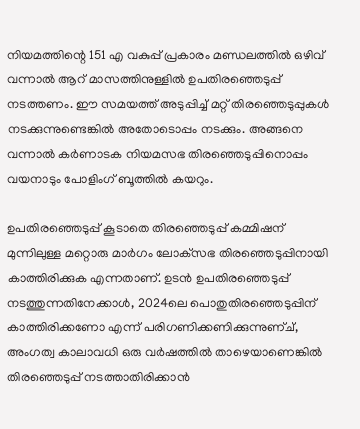നിയമത്തിന്റെ 151 എ വകുപ്പ് പ്രകാരം മണ്ഡലത്തില്‍ ഒഴിവ് വന്നാല്‍ ആറ് മാസത്തിനുള്ളില്‍ ഉപതിരഞ്ഞെടുപ്പ് നടത്തണം. ഈ സമയത്ത് അടുപ്പിച്ച് മറ്റ് തിരഞ്ഞെടുപ്പുകള്‍ നടക്കുന്നുണ്ടെങ്കില്‍ അതോടൊപ്പം നടക്കും. അങ്ങനെ വന്നാല്‍ കര്‍ണാടക നിയമസഭ തിരഞ്ഞെടുപ്പിനൊപ്പം വയനാടും പോളിംഗ് ബൂത്തില്‍ കയറും.

ഉപതിരഞ്ഞെടുപ്പ് കൂടാതെ തിരഞ്ഞെടുപ്പ് കമ്മിഷന് മുന്നിലുള്ള മറ്റൊരു മാര്‍ഗം ലോക്‌സഭ തിരഞ്ഞെടുപ്പിനായി കാത്തിരിക്കുക എന്നതാണ്. ഉടന്‍ ഉപതിരഞ്ഞെടുപ്പ് നടത്തുന്നതിനേക്കാള്‍, 2024ലെ പൊതുതിരഞ്ഞെടുപ്പിന് കാത്തിരിക്കണോ എന്ന് പരിഗണിക്കണിക്കുന്നുണ്ച്, അംഗത്വ കാലാവധി ഒരു വര്‍ഷത്തില്‍ താഴെയാണെങ്കില്‍ തിരഞ്ഞെടുപ്പ് നടത്താതിരിക്കാന്‍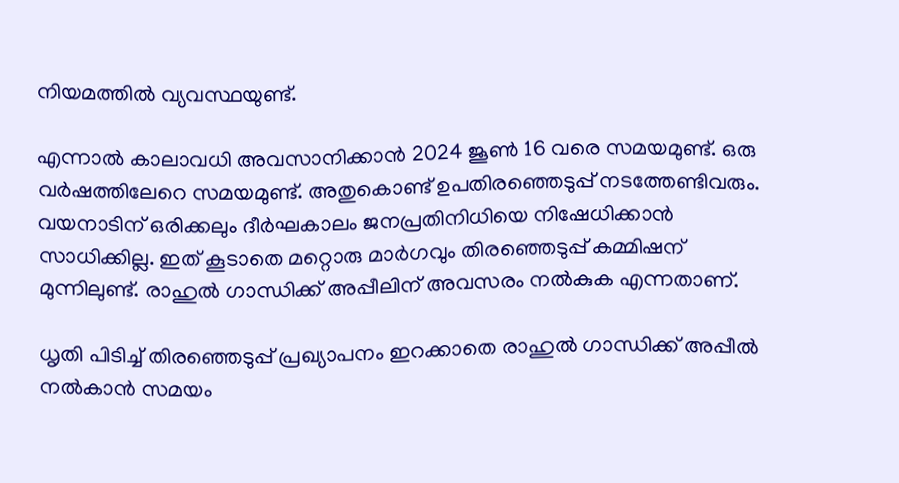നിയമത്തില്‍ വ്യവസ്ഥയുണ്ട്.

എന്നാല്‍ കാലാവധി അവസാനിക്കാന്‍ 2024 ജൂണ്‍ 16 വരെ സമയമുണ്ട്. ഒരു വര്‍ഷത്തിലേറെ സമയമുണ്ട്. അതുകൊണ്ട് ഉപതിരഞ്ഞെടുപ്പ് നടത്തേണ്ടിവരും. വയനാടിന് ഒരിക്കലും ദീര്‍ഘകാലം ജനപ്രതിനിധിയെ നിഷേധിക്കാന്‍ സാധിക്കില്ല. ഇത് കൂടാതെ മറ്റൊരു മാര്‍ഗവും തിരഞ്ഞെടുപ്പ് കമ്മിഷന് മുന്നിലുണ്ട്. രാഹുല്‍ ഗാന്ധിക്ക് അപ്പീലിന് അവസരം നല്‍കുക എന്നതാണ്.

ധൃതി പിടിച്ച് തിരഞ്ഞെടുപ്പ് പ്രഖ്യാപനം ഇറക്കാതെ രാഹുല്‍ ഗാന്ധിക്ക് അപ്പീല്‍ നല്‍കാന്‍ സമയം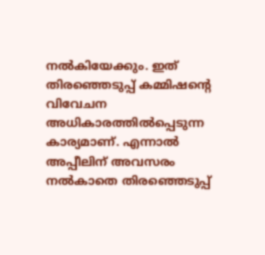നല്‍കിയേക്കും. ഇത് തിരഞ്ഞെടുപ്പ് കമ്മിഷന്റെ വിവേചന അധികാരത്തില്‍പ്പെടുന്ന കാര്യമാണ്. എന്നാല്‍ അപ്പീലിന് അവസരം നല്‍കാതെ തിരഞ്ഞെടുപ്പ്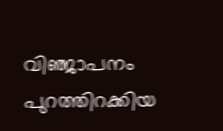വിഞ്ജാപനം പുറത്തിറക്കിയ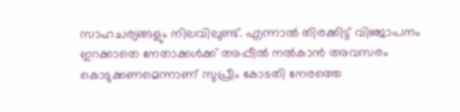സാഹചര്യങ്ങളും നിലവിലുണ്ട്. എന്നാല്‍ തിരക്കിട്ട് വിഞ്ജാപനം ഇറക്കാതെ നേതാക്കള്‍ക്ക് അപ്പീല്‍ നല്‍കാന്‍ അവസരം കൊടുക്കണമെന്നാണ് സുപ്രീം കോടതി നേരത്തെ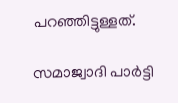പറഞ്ഞിട്ടുള്ളത്.

സമാജ്വാദി പാര്‍ട്ടി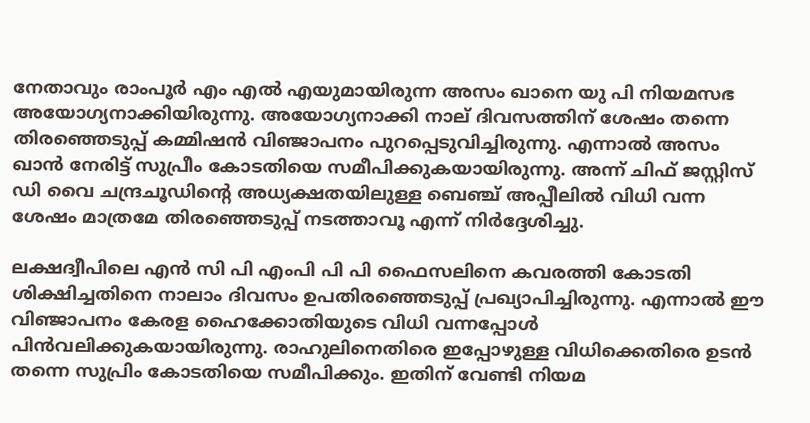നേതാവും രാംപൂര്‍ എം എല്‍ എയുമായിരുന്ന അസം ഖാനെ യു പി നിയമസഭ അയോഗ്യനാക്കിയിരുന്നു. അയോഗ്യനാക്കി നാല് ദിവസത്തിന് ശേഷം തന്നെ തിരഞ്ഞെടുപ്പ് കമ്മിഷന്‍ വിഞ്ജാപനം പുറപ്പെടുവിച്ചിരുന്നു. എന്നാല്‍ അസം ഖാന്‍ നേരിട്ട് സുപ്രീം കോടതിയെ സമീപിക്കുകയായിരുന്നു. അന്ന് ചിഫ് ജസ്റ്റിസ് ഡി വൈ ചന്ദ്രചൂഡിന്റെ അധ്യക്ഷതയിലുള്ള ബെഞ്ച് അപ്പീലില്‍ വിധി വന്ന ശേഷം മാത്രമേ തിരഞ്ഞെടുപ്പ് നടത്താവൂ എന്ന് നിര്‍ദ്ദേശിച്ചു.

ലക്ഷദ്വീപിലെ എന്‍ സി പി എംപി പി പി ഫൈസലിനെ കവരത്തി കോടതി ശിക്ഷിച്ചതിനെ നാലാം ദിവസം ഉപതിരഞ്ഞെടുപ്പ് പ്രഖ്യാപിച്ചിരുന്നു. എന്നാല്‍ ഈ വിഞ്ജാപനം കേരള ഹൈക്കോതിയുടെ വിധി വന്നപ്പോള്‍ പിന്‍വലിക്കുകയായിരുന്നു. രാഹുലിനെതിരെ ഇപ്പോഴുള്ള വിധിക്കെതിരെ ഉടന്‍ തന്നെ സുപ്രിം കോടതിയെ സമീപിക്കും. ഇതിന് വേണ്ടി നിയമ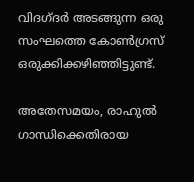വിദഗ്ദര്‍ അടങ്ങുന്ന ഒരു സംഘത്തെ കോണ്‍ഗ്രസ് ഒരുക്കിക്കഴിഞ്ഞിട്ടുണ്ട്.

അതേസമയം, രാഹുല്‍ ഗാന്ധിക്കെതിരായ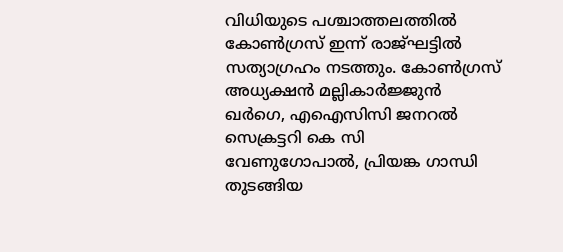വിധിയുടെ പശ്ചാത്തലത്തില്‍ കോണ്‍ഗ്രസ് ഇന്ന് രാജ്ഘട്ടില്‍ സത്യാഗ്രഹം നടത്തും. കോണ്‍ഗ്രസ് അധ്യക്ഷന്‍ മല്ലികാര്‍ജ്ജുന്‍ ഖര്‍ഗെ, എഐസിസി ജനറല്‍ സെക്രട്ടറി കെ സി വേണുഗോപാല്‍, പ്രിയങ്ക ഗാന്ധി തുടങ്ങിയ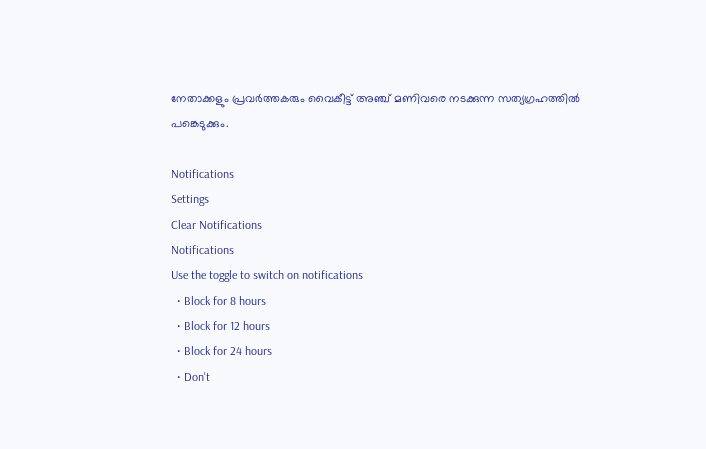നേതാക്കളും പ്രവര്‍ത്തകരും വൈകീട്ട് അഞ്ച് മണിവരെ നടക്കുന്ന സത്യഗ്രഹത്തില്‍ പങ്കെടുക്കും.

Notifications
Settings
Clear Notifications
Notifications
Use the toggle to switch on notifications
  • Block for 8 hours
  • Block for 12 hours
  • Block for 24 hours
  • Don't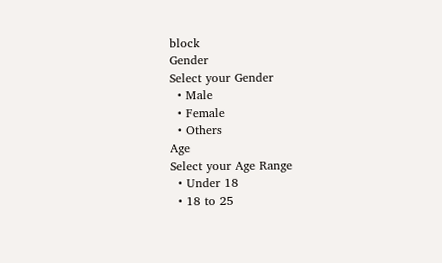block
Gender
Select your Gender
  • Male
  • Female
  • Others
Age
Select your Age Range
  • Under 18
  • 18 to 25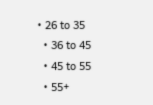• 26 to 35
  • 36 to 45
  • 45 to 55
  • 55+